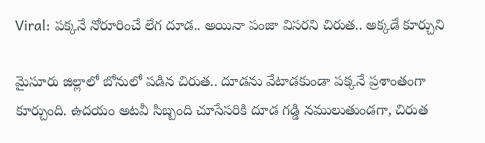Viral: పక్కనే నోరూరించే లేగ దూడ.. అయినా పంజా విసరని చిరుత.. అక్కడే కూర్చుని

మైసూరు జిల్లాలో బోనులో పడిన చిరుత.. దూడను వేటాడకుండా పక్కనే ప్రశాంతంగా కూర్చుంది. ఉదయం అటవీ సిబ్బంది చూసేసరికి దూడ గడ్డి నములుతుండగా, చిరుత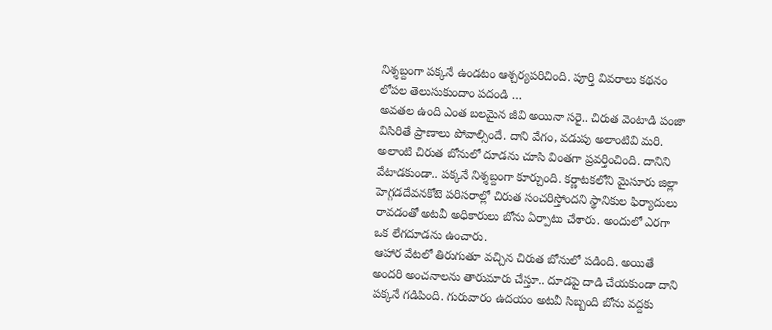నిశ్శబ్దంగా పక్కనే ఉండటం ఆశ్చర్యపరిచింది. పూర్తి వివరాలు కథనం లోపల తెలుసుకుందాం పదండి …
అవతల ఉంది ఎంత బలమైన జీవి అయినా సరై.. చిరుత వెంటాడి పంజా విసిరితే ప్రాణాలు పోవాల్సిందే. దాని వేగం, వడుపు అలాంటివి మరి. అలాంటి చిరుత బోనులో దూడను చూసి వింతగా ప్రవర్తించింది. దానిని వేటాడకుండా.. పక్కనే నిశ్శబ్దంగా కూర్చుంది. కర్ణాటకలోని మైసూరు జిల్లా హెగ్గడదేవనకోటె పరిసరాల్లో చిరుత సంచరిస్తోందని స్థానికుల ఫిర్యాదులు రావడంతో అటవీ అధికారులు బోను ఏర్పాటు చేశారు. అందులో ఎరగా ఒక లేగదూడను ఉంచారు.
ఆహార వేటలో తిరుగుతూ వచ్చిన చిరుత బోనులో పడింది. అయితే అందరి అంచనాలను తారుమారు చేస్తూ.. దూడపై దాడి చేయకుండా దాని పక్కనే గడిపింది. గురువారం ఉదయం అటవీ సిబ్బంది బోను వద్దకు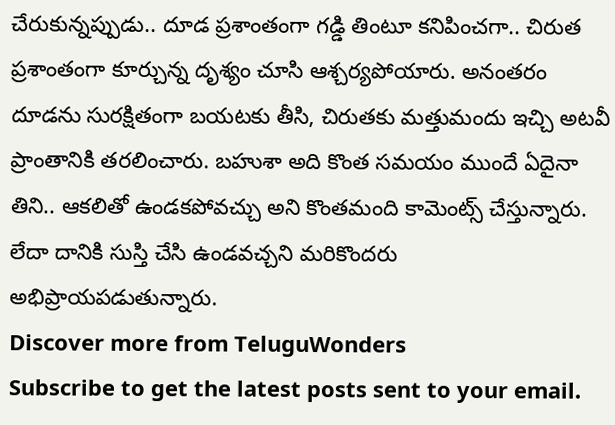చేరుకున్నప్పుడు.. దూడ ప్రశాంతంగా గడ్డి తింటూ కనిపించగా.. చిరుత ప్రశాంతంగా కూర్చున్న దృశ్యం చూసి ఆశ్చర్యపోయారు. అనంతరం దూడను సురక్షితంగా బయటకు తీసి, చిరుతకు మత్తుమందు ఇచ్చి అటవీ ప్రాంతానికి తరలించారు. బహుశా అది కొంత సమయం ముందే ఏదైనా తిని.. ఆకలితో ఉండకపోవచ్చు అని కొంతమంది కామెంట్స్ చేస్తున్నారు. లేదా దానికి సుస్తి చేసి ఉండవచ్చని మరికొందరు అభిప్రాయపడుతున్నారు.
Discover more from TeluguWonders
Subscribe to get the latest posts sent to your email.